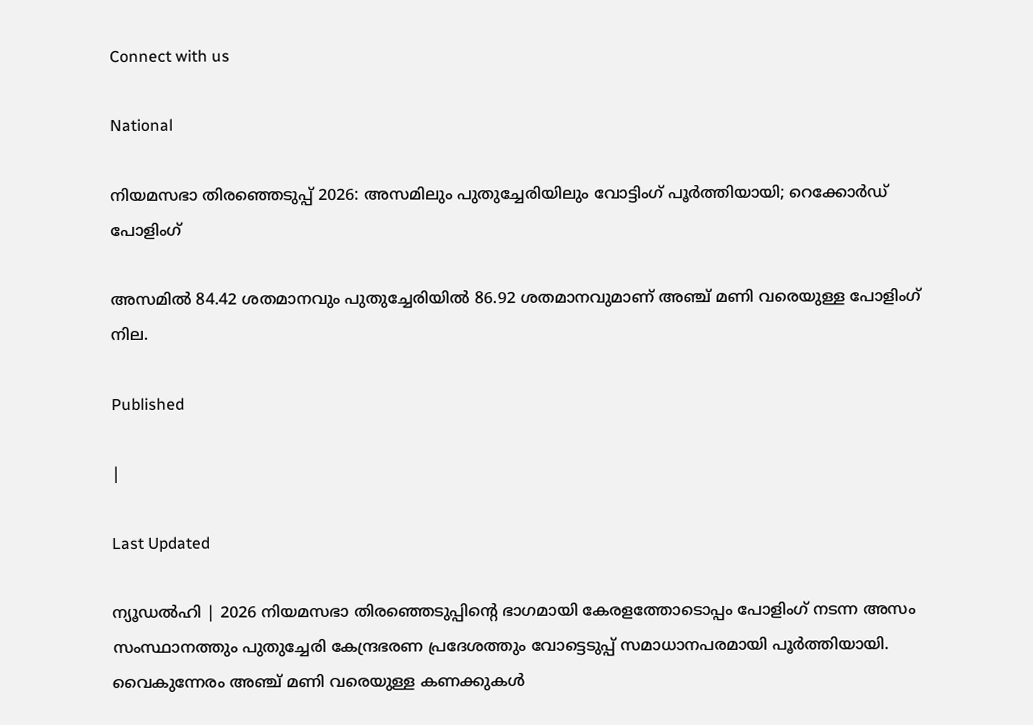Connect with us

National

നിയമസഭാ തിരഞ്ഞെടുപ്പ് 2026: അസമിലും പുതുച്ചേരിയിലും വോട്ടിംഗ് പൂർത്തിയായി; റെക്കോർഡ് പോളിംഗ്

അസമിൽ 84.42 ശതമാനവും പുതുച്ചേരിയിൽ 86.92 ശതമാനവുമാണ് അഞ്ച് മണി വരെയുള്ള പോളിംഗ് നില.

Published

|

Last Updated

ന്യൂഡൽഹി | 2026 നിയമസഭാ തിരഞ്ഞെടുപ്പിന്റെ ഭാഗമായി കേരളത്തോടൊപ്പം പോളിംഗ് നടന്ന അസം സംസ്ഥാനത്തും പുതുച്ചേരി കേന്ദ്രഭരണ പ്രദേശത്തും വോട്ടെടുപ്പ് സമാധാനപരമായി പൂർത്തിയായി. വൈകുന്നേരം അഞ്ച് മണി വരെയുള്ള കണക്കുകൾ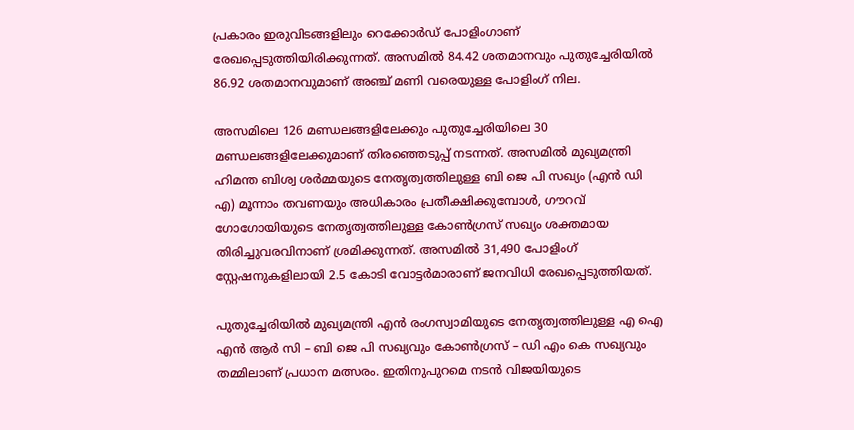പ്രകാരം ഇരുവിടങ്ങളിലും റെക്കോർഡ് പോളിംഗാണ് രേഖപ്പെടുത്തിയിരിക്കുന്നത്. അസമിൽ 84.42 ശതമാനവും പുതുച്ചേരിയിൽ 86.92 ശതമാനവുമാണ് അഞ്ച് മണി വരെയുള്ള പോളിംഗ് നില.

അസമിലെ 126 മണ്ഡലങ്ങളിലേക്കും പുതുച്ചേരിയിലെ 30 മണ്ഡലങ്ങളിലേക്കുമാണ് തിരഞ്ഞെടുപ്പ് നടന്നത്. അസമിൽ മുഖ്യമന്ത്രി ഹിമന്ത ബിശ്വ ശർമ്മയുടെ നേതൃത്വത്തിലുള്ള ബി ജെ പി സഖ്യം (എൻ ഡി എ) മൂന്നാം തവണയും അധികാരം പ്രതീക്ഷിക്കുമ്പോൾ, ഗൗറവ് ഗോഗോയിയുടെ നേതൃത്വത്തിലുള്ള കോൺഗ്രസ് സഖ്യം ശക്തമായ തിരിച്ചുവരവിനാണ് ശ്രമിക്കുന്നത്. അസമിൽ 31,490 പോളിംഗ് സ്റ്റേഷനുകളിലായി 2.5 കോടി വോട്ടർമാരാണ് ജനവിധി രേഖപ്പെടുത്തിയത്.

പുതുച്ചേരിയിൽ മുഖ്യമന്ത്രി എൻ രംഗസ്വാമിയുടെ നേതൃത്വത്തിലുള്ള എ ഐ എൻ ആർ സി – ബി ജെ പി സഖ്യവും കോൺഗ്രസ് – ഡി എം കെ സഖ്യവും തമ്മിലാണ് പ്രധാന മത്സരം. ഇതിനുപുറമെ നടൻ വിജയിയുടെ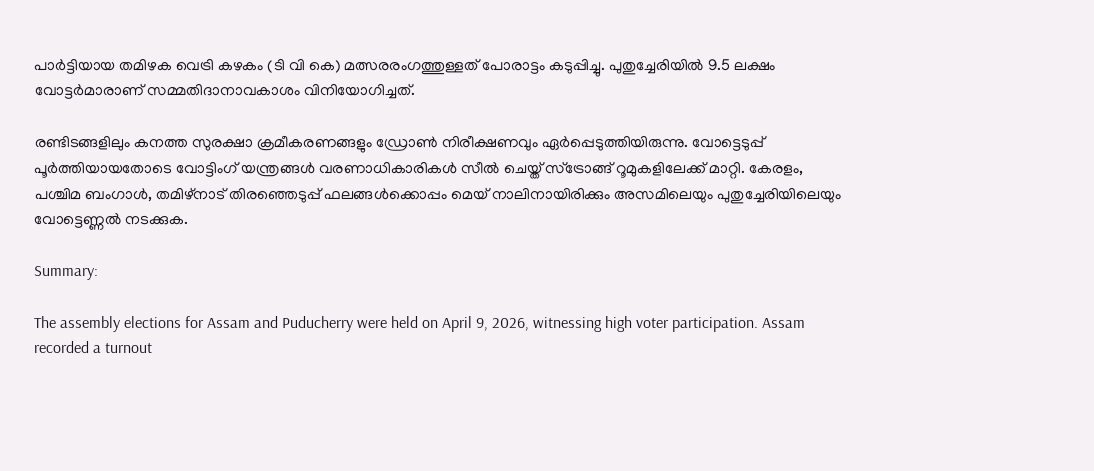പാർട്ടിയായ തമിഴക വെട്രി കഴകം (ടി വി കെ) മത്സരരംഗത്തുള്ളത് പോരാട്ടം കടുപ്പിച്ചു. പുതുച്ചേരിയിൽ 9.5 ലക്ഷം വോട്ടർമാരാണ് സമ്മതിദാനാവകാശം വിനിയോഗിച്ചത്.

രണ്ടിടങ്ങളിലും കനത്ത സുരക്ഷാ ക്രമീകരണങ്ങളും ഡ്രോൺ നിരീക്ഷണവും ഏർപ്പെടുത്തിയിരുന്നു. വോട്ടെടുപ്പ് പൂർത്തിയായതോടെ വോട്ടിംഗ് യന്ത്രങ്ങൾ വരണാധികാരികൾ സീൽ ചെയ്ത് സ്ട്രോങ്ങ് റൂമുകളിലേക്ക് മാറ്റി. കേരളം, പശ്ചിമ ബംഗാൾ, തമിഴ്നാട് തിരഞ്ഞെടുപ്പ് ഫലങ്ങൾക്കൊപ്പം മെയ് നാലിനായിരിക്കും അസമിലെയും പുതുച്ചേരിയിലെയും വോട്ടെണ്ണൽ നടക്കുക.

Summary:

The assembly elections for Assam and Puducherry were held on April 9, 2026, witnessing high voter participation. Assam recorded a turnout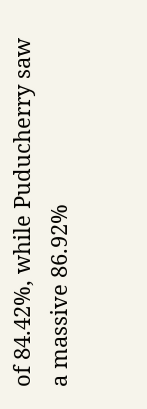of 84.42%, while Puducherry saw a massive 86.92%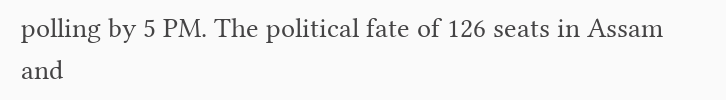polling by 5 PM. The political fate of 126 seats in Assam and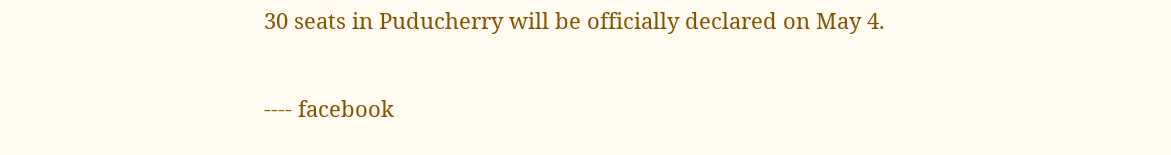30 seats in Puducherry will be officially declared on May 4.

---- facebook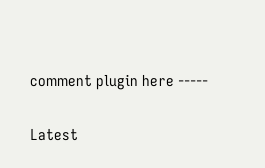comment plugin here -----

Latest